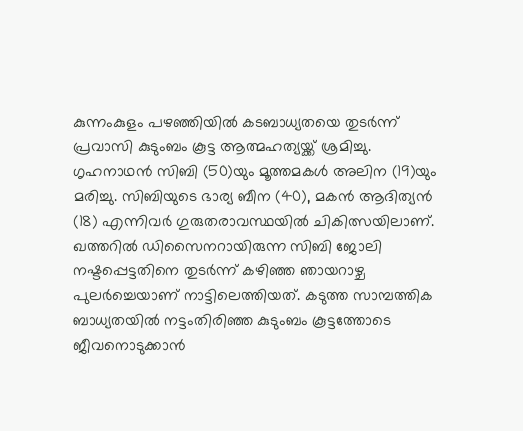കുന്നംകുളം പഴഞ്ഞിയിൽ കടബാധ്യതയെ തുടർന്ന് പ്രവാസി കുടുംബം കൂട്ട ആത്മഹത്യയ്ക്ക് ശ്രമിച്ചു. ഗൃഹനാഥൻ സിബി (50)യും മൂത്തമകൾ അലിന (19)യും മരിച്ചു. സിബിയുടെ ഭാര്യ ബീന (40), മകൻ ആദിത്യൻ (18) എന്നിവർ ഗുരുതരാവസ്ഥയിൽ ചികിത്സയിലാണ്.
ഖത്തറിൽ ഡിസൈനറായിരുന്ന സിബി ജോലി നഷ്ടപ്പെട്ടതിനെ തുടർന്ന് കഴിഞ്ഞ ഞായറാഴ്ച പുലർച്ചെയാണ് നാട്ടിലെത്തിയത്. കടുത്ത സാമ്പത്തിക ബാധ്യതയിൽ നട്ടംതിരിഞ്ഞ കുടുംബം കൂട്ടത്തോടെ ജീവനൊടുക്കാൻ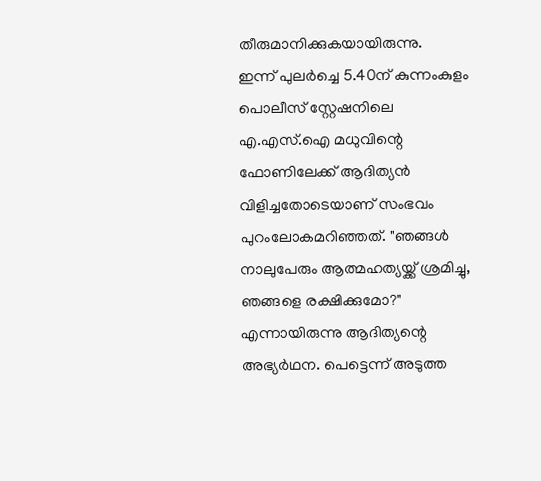തീരുമാനിക്കുകയായിരുന്നു.
ഇന്ന് പുലർച്ചെ 5.40ന് കുന്നംകുളം പൊലീസ് സ്റ്റേഷനിലെ എ.എസ്.ഐ മധുവിന്റെ ഫോണിലേക്ക് ആദിത്യൻ വിളിച്ചതോടെയാണ് സംഭവം പുറംലോകമറിഞ്ഞത്. "ഞങ്ങൾ നാലുപേരും ആത്മഹത്യയ്ക്ക് ശ്രമിച്ചു, ഞങ്ങളെ രക്ഷിക്കുമോ?" എന്നായിരുന്നു ആദിത്യന്റെ അഭ്യർഥന. പെട്ടെന്ന് അടുത്ത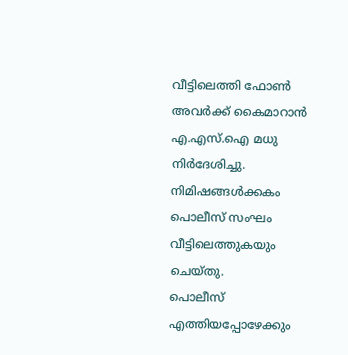വീട്ടിലെത്തി ഫോൺ അവർക്ക് കൈമാറാൻ എ.എസ്.ഐ മധു നിർദേശിച്ചു. നിമിഷങ്ങൾക്കകം പൊലീസ് സംഘം വീട്ടിലെത്തുകയും ചെയ്തു.
പൊലീസ് എത്തിയപ്പോഴേക്കും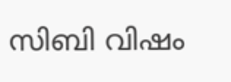സിബി വിഷം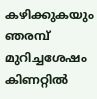കഴിക്കുകയും ഞരമ്പ് മുറിച്ചശേഷം കിണറ്റിൽ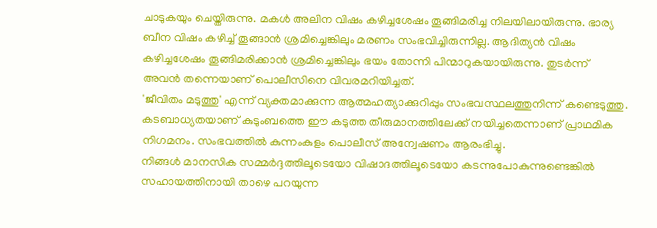ചാടുകയും ചെയ്തിരുന്നു. മകൾ അലിന വിഷം കഴിച്ചശേഷം തൂങ്ങിമരിച്ച നിലയിലായിരുന്നു. ഭാര്യ ബീന വിഷം കഴിച്ച് തൂങ്ങാൻ ശ്രമിച്ചെങ്കിലും മരണം സംഭവിച്ചിരുന്നില്ല. ആദിത്യൻ വിഷം കഴിച്ചശേഷം തൂങ്ങിമരിക്കാൻ ശ്രമിച്ചെങ്കിലും ഭയം തോന്നി പിന്മാറുകയായിരുന്നു. തുടർന്ന് അവൻ തന്നെയാണ് പൊലീസിനെ വിവരമറിയിച്ചത്.
'ജീവിതം മടുത്തു' എന്ന് വ്യക്തമാക്കുന്ന ആത്മഹത്യാക്കുറിപ്പും സംഭവസ്ഥലത്തുനിന്ന് കണ്ടെടുത്തു. കടബാധ്യതയാണ് കുടുംബത്തെ ഈ കടുത്ത തീരുമാനത്തിലേക്ക് നയിച്ചതെന്നാണ് പ്രാഥമിക നിഗമനം. സംഭവത്തിൽ കുന്നംകുളം പൊലീസ് അന്വേഷണം ആരംഭിച്ചു.
നിങ്ങൾ മാനസിക സമ്മർദ്ദത്തിലൂടെയോ വിഷാദത്തിലൂടെയോ കടന്നുപോകുന്നുണ്ടെങ്കിൽ സഹായത്തിനായി താഴെ പറയുന്ന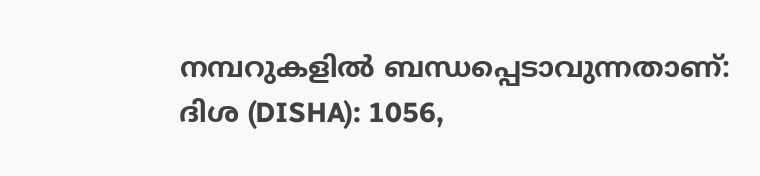നമ്പറുകളിൽ ബന്ധപ്പെടാവുന്നതാണ്: ദിശ (DISHA): 1056,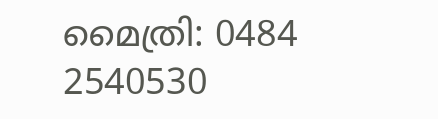മൈത്രി: 0484 2540530